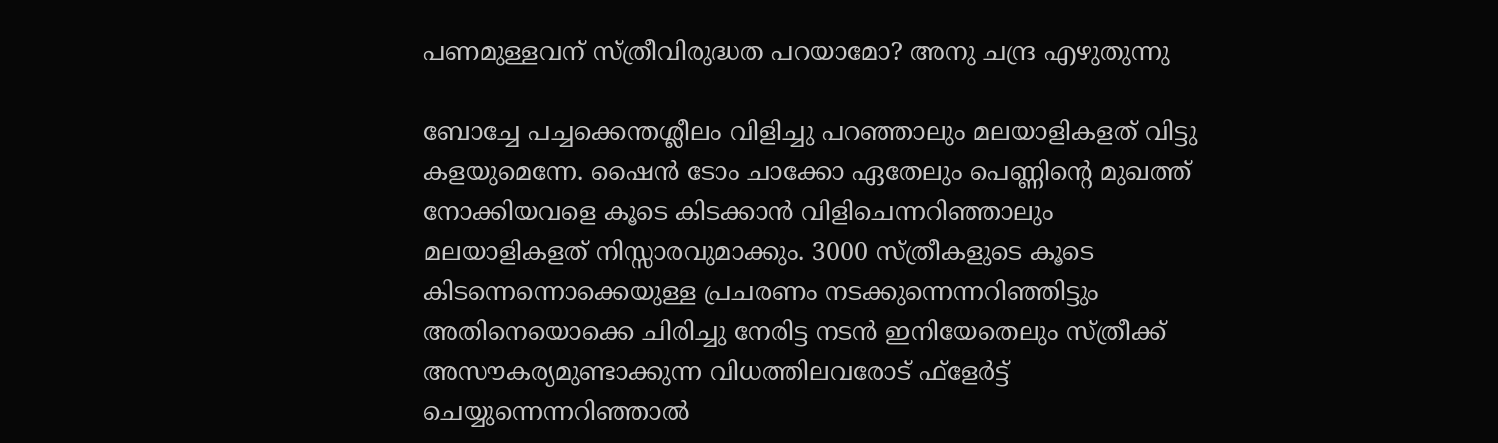പണമുള്ളവന് സ്ത്രീവിരുദ്ധത പറയാമോ? അനു ചന്ദ്ര എഴുതുന്നു

ബോച്ചേ പച്ചക്കെന്തശ്ലീലം വിളിച്ചു പറഞ്ഞാലും മലയാളികളത് വിട്ടു കളയുമെന്നേ. ഷൈൻ ടോം ചാക്കോ ഏതേലും പെണ്ണിന്റെ മുഖത്ത് നോക്കിയവളെ കൂടെ കിടക്കാൻ വിളിചെന്നറിഞ്ഞാലും മലയാളികളത് നിസ്സാരവുമാക്കും. 3000 സ്ത്രീകളുടെ കൂടെ കിടന്നെന്നൊക്കെയുള്ള പ്രചരണം നടക്കുന്നെന്നറിഞ്ഞിട്ടും അതിനെയൊക്കെ ചിരിച്ചു നേരിട്ട നടൻ ഇനിയേതെലും സ്ത്രീക്ക് അസൗകര്യമുണ്ടാക്കുന്ന വിധത്തിലവരോട് ഫ്ളേർട്ട് ചെയ്യുന്നെന്നറിഞ്ഞാൽ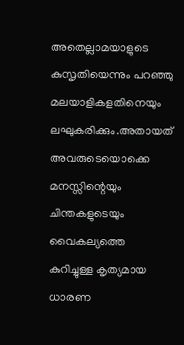അതെല്ലാമയാളുടെ കുസൃതിയെന്നും പറഞ്ഞു മലയാളികളതിനെയും ലഘുകരിക്കും.അതായത് അവരുടെയൊക്കെ മനസ്സിന്റെയും ചിന്തകളുടെയും വൈകല്യത്തെ കുറിച്ചുള്ള കൃത്യമായ ധാരണ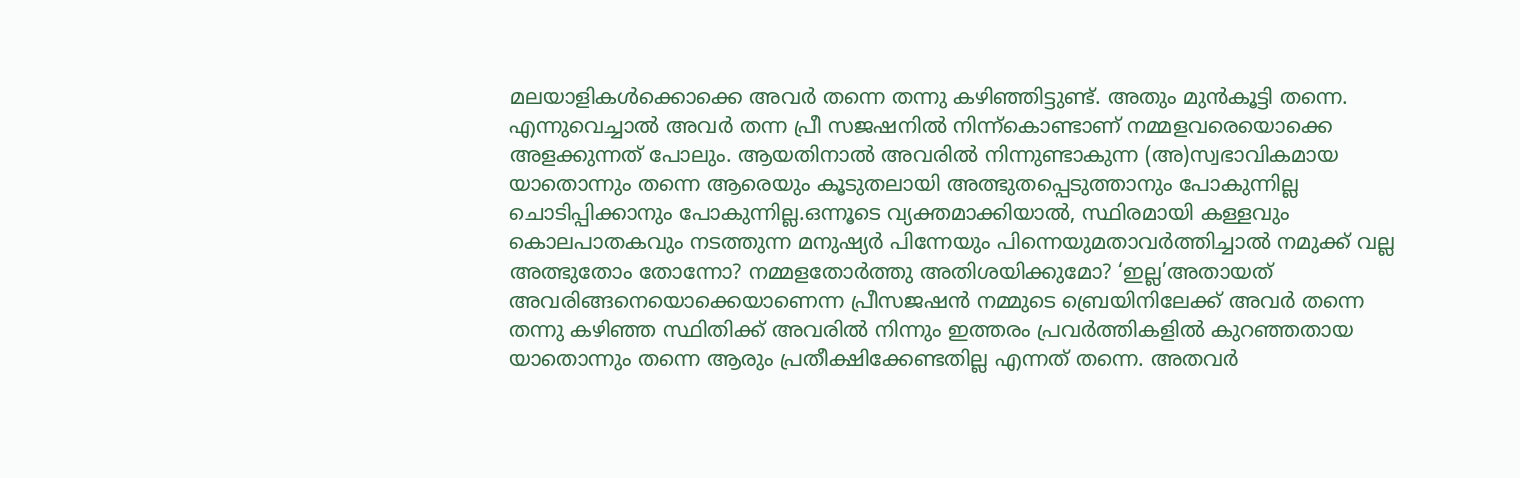മലയാളികൾക്കൊക്കെ അവർ തന്നെ തന്നു കഴിഞ്ഞിട്ടുണ്ട്. അതും മുൻകൂട്ടി തന്നെ. എന്നുവെച്ചാൽ അവർ തന്ന പ്രീ സജഷനിൽ നിന്ന്കൊണ്ടാണ് നമ്മളവരെയൊക്കെ അളക്കുന്നത് പോലും. ആയതിനാൽ അവരിൽ നിന്നുണ്ടാകുന്ന (അ)സ്വഭാവികമായ യാതൊന്നും തന്നെ ആരെയും കൂടുതലായി അത്ഭുതപ്പെടുത്താനും പോകുന്നില്ല ചൊടിപ്പിക്കാനും പോകുന്നില്ല.ഒന്നൂടെ വ്യക്തമാക്കിയാൽ, സ്ഥിരമായി കള്ളവും കൊലപാതകവും നടത്തുന്ന മനുഷ്യർ പിന്നേയും പിന്നെയുമതാവർത്തിച്ചാൽ നമുക്ക് വല്ല അത്ഭുതോം തോന്നോ? നമ്മളതോർത്തു അതിശയിക്കുമോ? ‘ഇല്ല’അതായത് അവരിങ്ങനെയൊക്കെയാണെന്ന പ്രീസജഷൻ നമ്മുടെ ബ്രെയിനിലേക്ക് അവർ തന്നെ തന്നു കഴിഞ്ഞ സ്ഥിതിക്ക് അവരിൽ നിന്നും ഇത്തരം പ്രവർത്തികളിൽ കുറഞ്ഞതായ യാതൊന്നും തന്നെ ആരും പ്രതീക്ഷിക്കേണ്ടതില്ല എന്നത് തന്നെ. അതവർ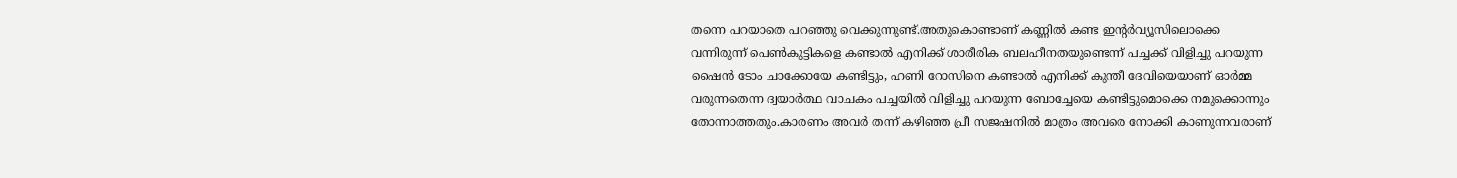തന്നെ പറയാതെ പറഞ്ഞു വെക്കുന്നുണ്ട്.അതുകൊണ്ടാണ് കണ്ണിൽ കണ്ട ഇന്റർവ്യൂസിലൊക്കെ വന്നിരുന്ന് പെൺകുട്ടികളെ കണ്ടാൽ എനിക്ക് ശാരീരിക ബലഹീനതയുണ്ടെന്ന് പച്ചക്ക് വിളിച്ചു പറയുന്ന ഷൈൻ ടോം ചാക്കോയേ കണ്ടിട്ടും, ഹണി റോസിനെ കണ്ടാൽ എനിക്ക് കുന്തീ ദേവിയെയാണ് ഓർമ്മ വരുന്നതെന്ന ദ്വയാർത്ഥ വാചകം പച്ചയിൽ വിളിച്ചു പറയുന്ന ബോച്ചേയെ കണ്ടിട്ടുമൊക്കെ നമുക്കൊന്നും തോന്നാത്തതും.കാരണം അവർ തന്ന് കഴിഞ്ഞ പ്രീ സജഷനിൽ മാത്രം അവരെ നോക്കി കാണുന്നവരാണ്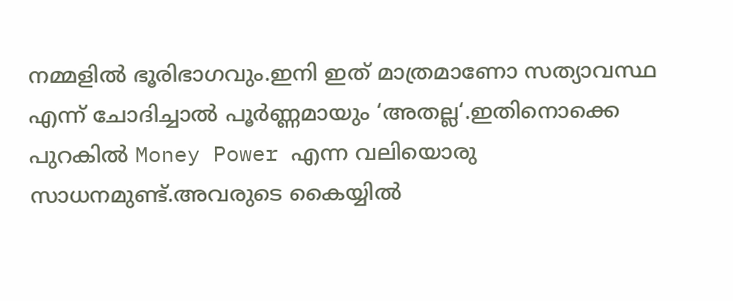നമ്മളിൽ ഭൂരിഭാഗവും.ഇനി ഇത് മാത്രമാണോ സത്യാവസ്ഥ എന്ന് ചോദിച്ചാൽ പൂർണ്ണമായും ‘അതല്ല‘.ഇതിനൊക്കെ പുറകിൽ Money Power എന്ന വലിയൊരു സാധനമുണ്ട്.അവരുടെ കൈയ്യിൽ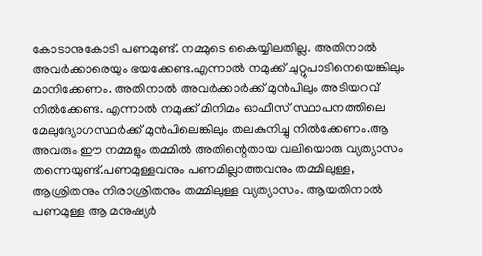കോടാനുകോടി പണമുണ്ട്. നമ്മുടെ കൈയ്യിലതില്ല. അതിനാൽ അവർക്കാരെയും ഭയക്കേണ്ട.എന്നാൽ നമുക്ക് ചുറ്റുപാടിനെയെങ്കിലും മാനിക്കേണം. അതിനാൽ അവർക്കാർക്ക് മുൻപിലും അടിയറവ് നിൽക്കേണ്ട. എന്നാൽ നമുക്ക് മിനിമം ഓഫീസ് സ്ഥാപനത്തിലെ മേലുദ്യോഗസ്ഥർക്ക് മുൻപിലെങ്കിലും തലകുനിച്ചു നിൽക്കേണം.ആ അവരും ഈ നമ്മളും തമ്മിൽ അതിന്റെതായ വലിയൊരു വ്യത്യാസം തന്നെയുണ്ട്.പണമുള്ളവനും പണമില്ലാത്തവനും തമ്മിലുള്ള, ആശ്രിതനും നിരാശ്രിതനും തമ്മിലുള്ള വ്യത്യാസം. ആയതിനാൽ പണമുള്ള ആ മനുഷ്യർ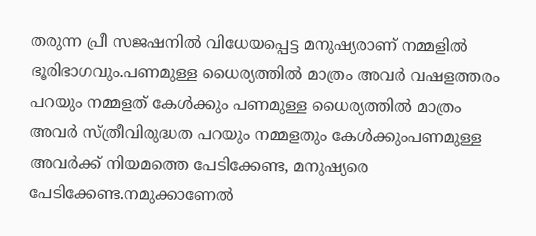തരുന്ന പ്രീ സജഷനിൽ വിധേയപ്പെട്ട മനുഷ്യരാണ് നമ്മളിൽ ഭൂരിഭാഗവും.പണമുള്ള ധൈര്യത്തിൽ മാത്രം അവർ വഷളത്തരം പറയും നമ്മളത് കേൾക്കും പണമുള്ള ധൈര്യത്തിൽ മാത്രം അവർ സ്ത്രീവിരുദ്ധത പറയും നമ്മളതും കേൾക്കുംപണമുള്ള അവർക്ക് നിയമത്തെ പേടിക്കേണ്ട, മനുഷ്യരെ പേടിക്കേണ്ട.നമുക്കാണേൽ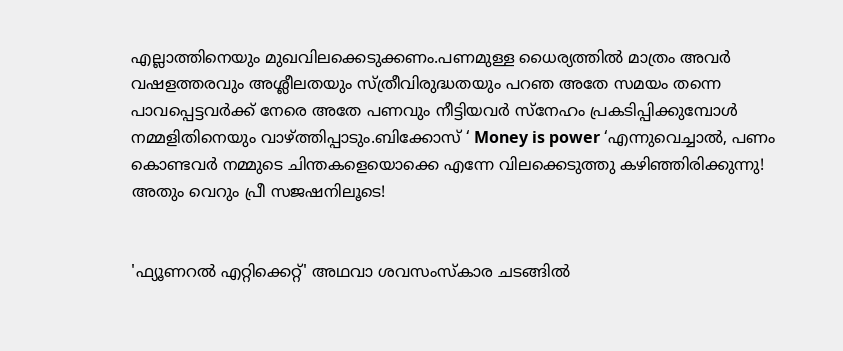എല്ലാത്തിനെയും മുഖവിലക്കെടുക്കണം.പണമുള്ള ധൈര്യത്തിൽ മാത്രം അവർ വഷളത്തരവും അശ്ലീലതയും സ്ത്രീവിരുദ്ധതയും പറഞ അതേ സമയം തന്നെ പാവപ്പെട്ടവർക്ക് നേരെ അതേ പണവും നീട്ടിയവർ സ്നേഹം പ്രകടിപ്പിക്കുമ്പോൾ നമ്മളിതിനെയും വാഴ്ത്തിപ്പാടും.ബിക്കോസ് ‘ Money is power ‘എന്നുവെച്ചാൽ, പണം കൊണ്ടവർ നമ്മുടെ ചിന്തകളെയൊക്കെ എന്നേ വിലക്കെടുത്തു കഴിഞ്ഞിരിക്കുന്നു! അതും വെറും പ്രീ സജഷനിലൂടെ!


'ഫ്യൂണറൽ എറ്റിക്കെറ്റ്' അഥവാ ശവസംസ്കാര ചടങ്ങിൽ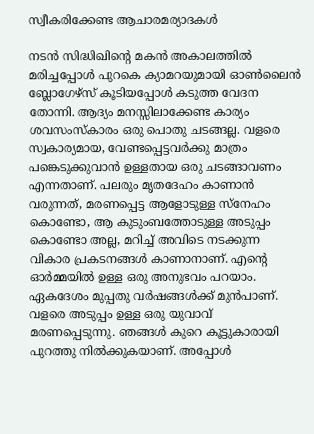സ്വീകരിക്കേണ്ട ആചാരമര്യാദകൾ

നടൻ സിദ്ധിഖിന്റെ മകൻ അകാലത്തിൽ  മരിച്ചപ്പോൾ പുറകെ ക്യാമറയുമായി ഓൺലൈൻ ബ്ലോഗേഴ്സ് കൂടിയപ്പോൾ കടുത്ത വേദന തോന്നി. ആദ്യം മനസ്സിലാക്കേണ്ട കാര്യം ശവസംസ്കാരം ഒരു പൊതു ചടങ്ങല്ല. വളരെ സ്വകാര്യമായ, വേണ്ടപ്പെട്ടവർക്കു മാത്രം പങ്കെടുക്കുവാൻ ഉള്ളതായ ഒരു ചടങ്ങാവണം എന്നതാണ്. പലരും മൃതദേഹം കാണാൻ വരുന്നത്, മരണപ്പെട്ട ആളോടുള്ള സ്നേഹം കൊണ്ടോ, ആ കുടുംബത്തോടുള്ള അടുപ്പം കൊണ്ടോ അല്ല, മറിച്ച് അവിടെ നടക്കുന്ന വികാര പ്രകടനങ്ങൾ കാണാനാണ്. എന്റെ ഓർമ്മയിൽ ഉള്ള ഒരു അനുഭവം പറയാം. ഏകദേശം മുപ്പതു വർഷങ്ങൾക്ക് മുൻപാണ്. വളരെ അടുപ്പം ഉള്ള ഒരു യുവാവ് മരണപ്പെടുന്നു. ഞങ്ങൾ കുറെ കൂട്ടുകാരായി പുറത്തു നിൽക്കുകയാണ്. അപ്പോൾ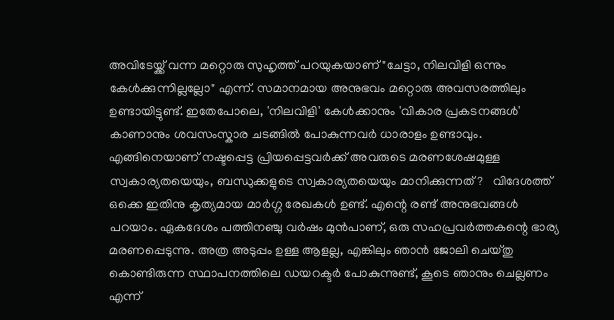അവിടേയ്ക്ക് വന്ന മറ്റൊരു സുഹൃത്ത് പറയുകയാണ് "ചേട്ടാ, നിലവിളി ഒന്നും കേൾക്കുന്നില്ലല്ലോ" എന്ന്. സമാനമായ അനുഭവം മറ്റൊരു അവസരത്തിലും ഉണ്ടായിട്ടുണ്ട്. ഇതേപോലെ, 'നിലവിളി' കേൾക്കാനും 'വികാര പ്രകടനങ്ങൾ' കാണാനും ശവസംസ്കാര ചടങ്ങിൽ പോകുന്നവർ ധാരാളം ഉണ്ടാവും. എങ്ങിനെയാണ് നഷ്ടപ്പെട്ട പ്രിയപ്പെട്ടവർക്ക് അവരുടെ മരണശേഷമുള്ള സ്വകാര്യതയെയും, ബന്ധുക്കളുടെ സ്വകാര്യതയെയും മാനിക്കുന്നത്?   വിദേശത്ത് ഒക്കെ ഇതിനു കൃത്യമായ മാർഗ്ഗ രേഖകൾ ഉണ്ട്. എന്റെ രണ്ട് അനുഭവങ്ങൾ പറയാം. ഏകദേശം പത്തിനഞ്ചു വർഷം മുൻപാണ്, ഒരു സഹപ്രവർത്തകന്റെ ഭാര്യ മരണപ്പെടുന്നു. അത്ര അടുപ്പം ഉള്ള ആളല്ല, എങ്കിലും ഞാൻ ജോലി ചെയ്തു കൊണ്ടിരുന്ന സ്ഥാപനത്തിലെ ഡയറക്ടർ പോകുന്നുണ്ട്, കൂടെ ഞാനും ചെല്ലണം എന്ന്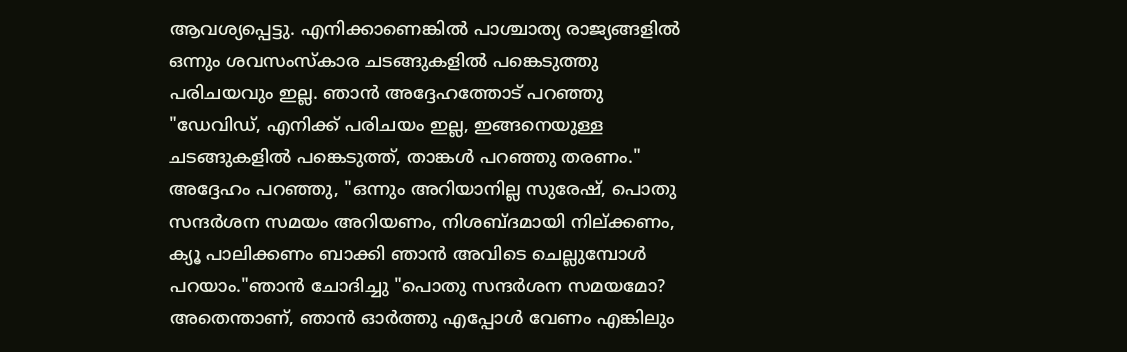ആവശ്യപ്പെട്ടു. എനിക്കാണെങ്കിൽ പാശ്ചാത്യ രാജ്യങ്ങളിൽ ഒന്നും ശവസംസ്കാര ചടങ്ങുകളിൽ പങ്കെടുത്തു പരിചയവും ഇല്ല. ഞാൻ അദ്ദേഹത്തോട് പറഞ്ഞു "ഡേവിഡ്, എനിക്ക് പരിചയം ഇല്ല, ഇങ്ങനെയുള്ള ചടങ്ങുകളിൽ പങ്കെടുത്ത്‌, താങ്കൾ പറഞ്ഞു തരണം." അദ്ദേഹം പറഞ്ഞു, "ഒന്നും അറിയാനില്ല സുരേഷ്, പൊതു സന്ദർശന സമയം അറിയണം, നിശബ്ദമായി നില്ക്കണം, ക്യൂ പാലിക്കണം ബാക്കി ഞാൻ അവിടെ ചെല്ലുമ്പോൾ പറയാം."ഞാൻ ചോദിച്ചു "പൊതു സന്ദർശന സമയമോ? അതെന്താണ്, ഞാൻ ഓർത്തു എപ്പോൾ വേണം എങ്കിലും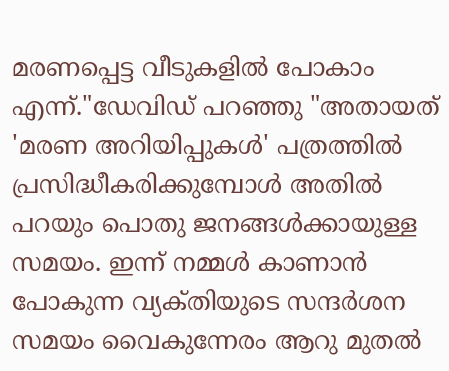മരണപ്പെട്ട വീടുകളിൽ പോകാം എന്ന്."ഡേവിഡ് പറഞ്ഞു "അതായത് 'മരണ അറിയിപ്പുകൾ' പത്രത്തിൽ പ്രസിദ്ധീകരിക്കുമ്പോൾ അതിൽ പറയും പൊതു ജനങ്ങൾക്കായുള്ള സമയം. ഇന്ന് നമ്മൾ കാണാൻ പോകുന്ന വ്യക്‌തിയുടെ സന്ദർശന സമയം വൈകുന്നേരം ആറു മുതൽ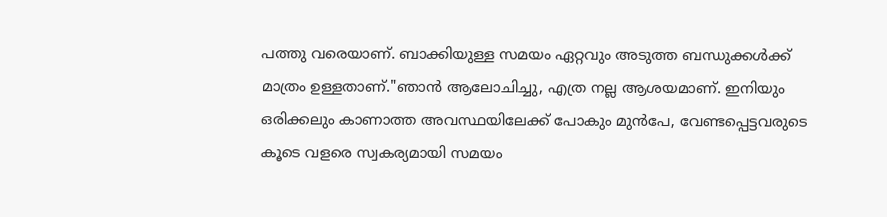പത്തു വരെയാണ്. ബാക്കിയുള്ള സമയം ഏറ്റവും അടുത്ത ബന്ധുക്കൾക്ക് മാത്രം ഉള്ളതാണ്."ഞാൻ ആലോചിച്ചു, എത്ര നല്ല ആശയമാണ്. ഇനിയും ഒരിക്കലും കാണാത്ത അവസ്ഥയിലേക്ക് പോകും മുൻപേ, വേണ്ടപ്പെട്ടവരുടെ കൂടെ വളരെ സ്വകര്യമായി സമയം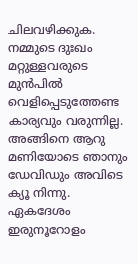ചിലവഴിക്കുക. നമ്മുടെ ദുഃഖം മറ്റുള്ളവരുടെ മുൻപിൽ വെളിപ്പെടുത്തേണ്ട കാര്യവും വരുന്നില്ല. അങ്ങിനെ ആറു മണിയോടെ ഞാനും ഡേവിഡും അവിടെ ക്യൂ നിന്നു. ഏകദേശം ഇരുനൂറോളം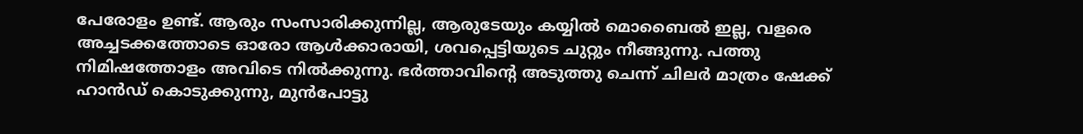പേരോളം ഉണ്ട്. ആരും സംസാരിക്കുന്നില്ല, ആരുടേയും കയ്യിൽ മൊബൈൽ ഇല്ല, വളരെ അച്ചടക്കത്തോടെ ഓരോ ആൾക്കാരായി, ശവപ്പെട്ടിയുടെ ചുറ്റും നീങ്ങുന്നു. പത്തു നിമിഷത്തോളം അവിടെ നിൽക്കുന്നു. ഭർത്താവിന്റെ അടുത്തു ചെന്ന് ചിലർ മാത്രം ഷേക്ക് ഹാൻഡ് കൊടുക്കുന്നു, മുൻപോട്ടു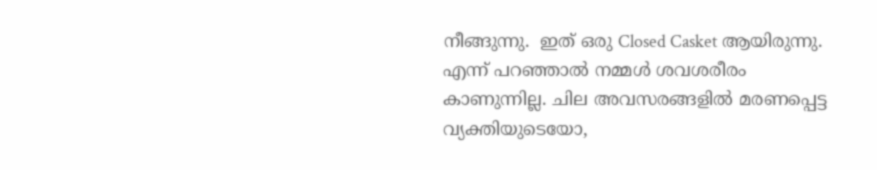നീങ്ങുന്നു.  ഇത് ഒരു Closed Casket ആയിരുന്നു. എന്ന് പറഞ്ഞാൽ നമ്മൾ ശവശരീരം കാണുന്നില്ല. ചില അവസരങ്ങളിൽ മരണപ്പെട്ട വ്യക്തിയുടെയോ,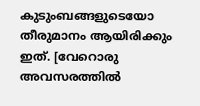കുടുംബങ്ങളുടെയോ തീരുമാനം ആയിരിക്കും ഇത്. [വേറൊരു അവസരത്തിൽ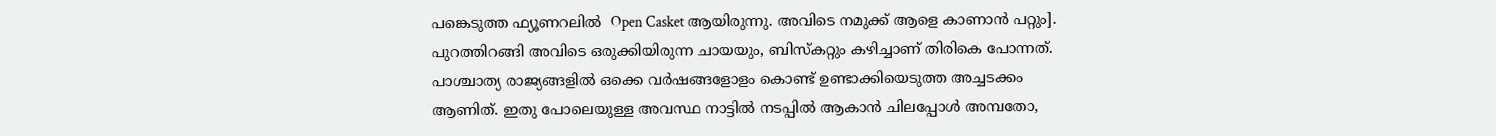പങ്കെടുത്ത ഫ്യൂണറലിൽ  Open Casket ആയിരുന്നു. അവിടെ നമുക്ക് ആളെ കാണാൻ പറ്റും]. പുറത്തിറങ്ങി അവിടെ ഒരുക്കിയിരുന്ന ചായയും, ബിസ്കറ്റും കഴിച്ചാണ് തിരികെ പോന്നത്. പാശ്ചാത്യ രാജ്യങ്ങളിൽ ഒക്കെ വർഷങ്ങളോളം കൊണ്ട് ഉണ്ടാക്കിയെടുത്ത അച്ചടക്കം ആണിത്. ഇതു പോലെയുള്ള അവസ്ഥ നാട്ടിൽ നടപ്പിൽ ആകാൻ ചിലപ്പോൾ അമ്പതോ,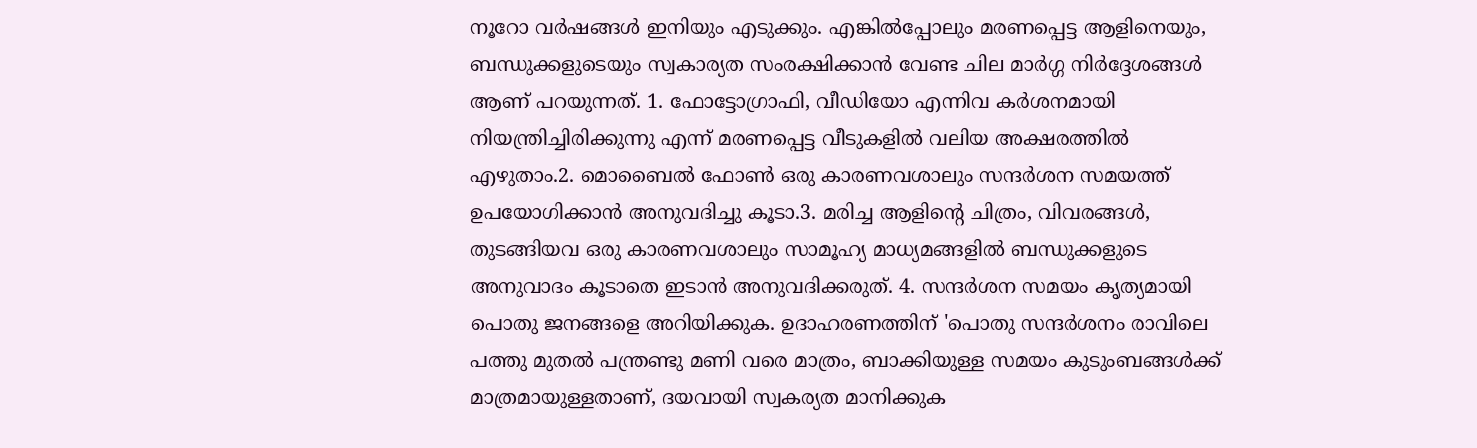നൂറോ വർഷങ്ങൾ ഇനിയും എടുക്കും. എങ്കിൽപ്പോലും മരണപ്പെട്ട ആളിനെയും, ബന്ധുക്കളുടെയും സ്വകാര്യത സംരക്ഷിക്കാൻ വേണ്ട ചില മാർഗ്ഗ നിർദ്ദേശങ്ങൾ ആണ് പറയുന്നത്. 1. ഫോട്ടോഗ്രാഫി, വീഡിയോ എന്നിവ കർശനമായി നിയന്ത്രിച്ചിരിക്കുന്നു എന്ന് മരണപ്പെട്ട വീടുകളിൽ വലിയ അക്ഷരത്തിൽ എഴുതാം.2. മൊബൈൽ ഫോൺ ഒരു കാരണവശാലും സന്ദർശന സമയത്ത് ഉപയോഗിക്കാൻ അനുവദിച്ചു കൂടാ.3. മരിച്ച ആളിന്റെ ചിത്രം, വിവരങ്ങൾ, തുടങ്ങിയവ ഒരു കാരണവശാലും സാമൂഹ്യ മാധ്യമങ്ങളിൽ ബന്ധുക്കളുടെ അനുവാദം കൂടാതെ ഇടാൻ അനുവദിക്കരുത്. 4. സന്ദർശന സമയം കൃത്യമായി പൊതു ജനങ്ങളെ അറിയിക്കുക. ഉദാഹരണത്തിന് 'പൊതു സന്ദർശനം രാവിലെ പത്തു മുതൽ പന്ത്രണ്ടു മണി വരെ മാത്രം, ബാക്കിയുള്ള സമയം കുടുംബങ്ങൾക്ക് മാത്രമായുള്ളതാണ്, ദയവായി സ്വകര്യത മാനിക്കുക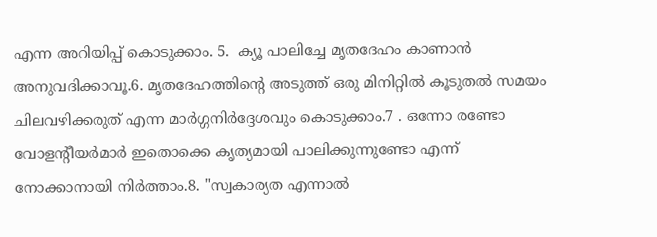എന്ന അറിയിപ്പ് കൊടുക്കാം. 5.  ക്യൂ പാലിച്ചേ മൃതദേഹം കാണാൻ അനുവദിക്കാവൂ.6. മൃതദേഹത്തിന്റെ അടുത്ത് ഒരു മിനിറ്റിൽ കൂടുതൽ സമയം ചിലവഴിക്കരുത് എന്ന മാർഗ്ഗനിർദ്ദേശവും കൊടുക്കാം.7 . ഒന്നോ രണ്ടോ വോളന്റീയർമാർ ഇതൊക്കെ കൃത്യമായി പാലിക്കുന്നുണ്ടോ എന്ന് നോക്കാനായി നിർത്താം.8. "സ്വകാര്യത എന്നാൽ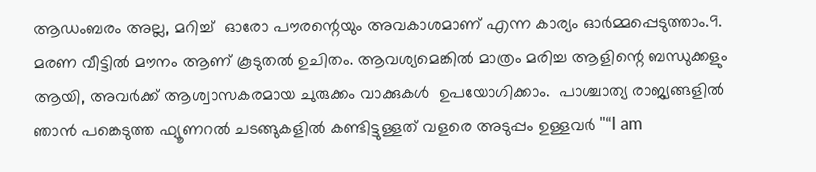ആഡംബരം അല്ല, മറിച്ച്  ഓരോ പൗരന്റെയും അവകാശമാണ് എന്ന കാര്യം ഓർമ്മപ്പെടുത്താം.9.  മരണ വീട്ടിൽ മൗനം ആണ് കൂടുതൽ ഉചിതം. ആവശ്യമെങ്കിൽ മാത്രം മരിച്ച ആളിന്റെ ബന്ധുക്കളും ആയി, അവർക്ക് ആശ്വാസകരമായ ചുരുക്കം വാക്കുകൾ  ഉപയോഗിക്കാം.  പാശ്ചാത്യ രാജ്യങ്ങളിൽ ഞാൻ പങ്കെടുത്ത ഫ്യൂണറൽ ചടങ്ങുകളിൽ കണ്ടിട്ടുള്ളത് വളരെ അടുപ്പം ഉള്ളവർ "“I am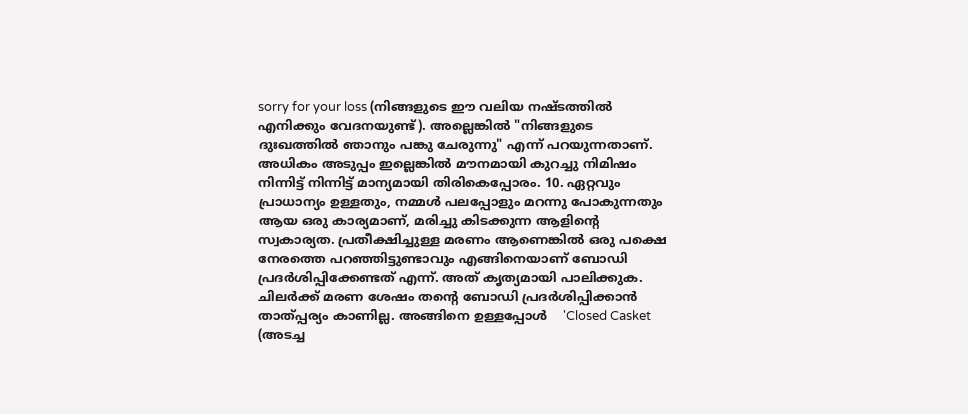sorry for your loss (നിങ്ങളുടെ ഈ വലിയ നഷ്ടത്തിൽ എനിക്കും വേദനയുണ്ട്). അല്ലെങ്കിൽ "നിങ്ങളുടെ ദുഃഖത്തിൽ ഞാനും പങ്കു ചേരുന്നു" എന്ന് പറയുന്നതാണ്. അധികം അടുപ്പം ഇല്ലെങ്കിൽ മൗനമായി കുറച്ചു നിമിഷം നിന്നിട്ട് നിന്നിട്ട് മാന്യമായി തിരികെപ്പോരം. 10. ഏറ്റവും പ്രാധാന്യം ഉള്ളതും, നമ്മൾ പലപ്പോളും മറന്നു പോകുന്നതും ആയ ഒരു കാര്യമാണ്, മരിച്ചു കിടക്കുന്ന ആളിന്റെ സ്വകാര്യത. പ്രതീക്ഷിച്ചുള്ള മരണം ആണെങ്കിൽ ഒരു പക്ഷെ നേരത്തെ പറഞ്ഞിട്ടുണ്ടാവും എങ്ങിനെയാണ് ബോഡി പ്രദർശിപ്പിക്കേണ്ടത് എന്ന്. അത് കൃത്യമായി പാലിക്കുക. ചിലർക്ക് മരണ ശേഷം തന്റെ ബോഡി പ്രദർശിപ്പിക്കാൻ താത്പ്പര്യം കാണില്ല. അങ്ങിനെ ഉള്ളപ്പോൾ    'Closed Casket (അടച്ച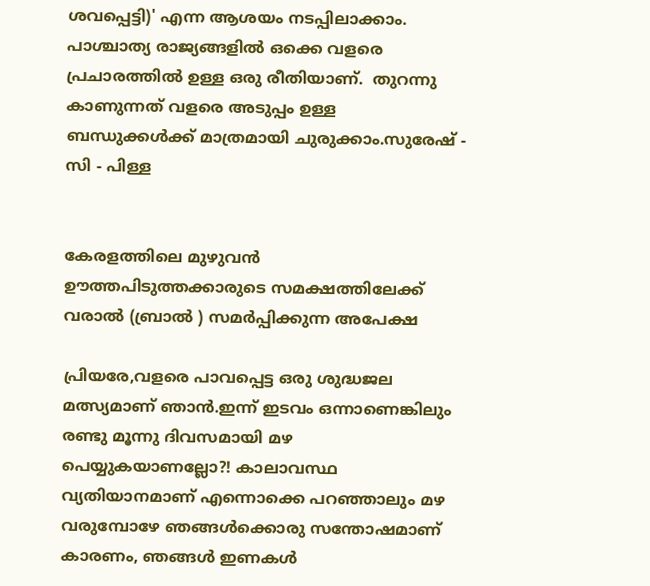ശവപ്പെട്ടി)' എന്ന ആശയം നടപ്പിലാക്കാം. പാശ്ചാത്യ രാജ്യങ്ങളിൽ ഒക്കെ വളരെ പ്രചാരത്തിൽ ഉള്ള ഒരു രീതിയാണ്.  തുറന്നു കാണുന്നത് വളരെ അടുപ്പം ഉള്ള ബന്ധുക്കൾക്ക് മാത്രമായി ചുരുക്കാം.സുരേഷ് - സി - പിള്ള


കേരളത്തിലെ മുഴുവൻ ഊത്തപിടുത്തക്കാരുടെ സമക്ഷത്തിലേക്ക് വരാൽ (ബ്രാൽ ) സമർപ്പിക്കുന്ന അപേക്ഷ

പ്രിയരേ,വളരെ പാവപ്പെട്ട ഒരു ശുദ്ധജല മത്സ്യമാണ് ഞാൻ.ഇന്ന് ഇടവം ഒന്നാണെങ്കിലും രണ്ടു മൂന്നു ദിവസമായി മഴ പെയ്യുകയാണല്ലോ?! കാലാവസ്ഥ വ്യതിയാനമാണ് എന്നൊക്കെ പറഞ്ഞാലും മഴ വരുമ്പോഴേ ഞങ്ങൾക്കൊരു സന്തോഷമാണ് കാരണം, ഞങ്ങൾ ഇണകൾ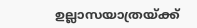ഉല്ലാസയാത്രയ്ക്ക്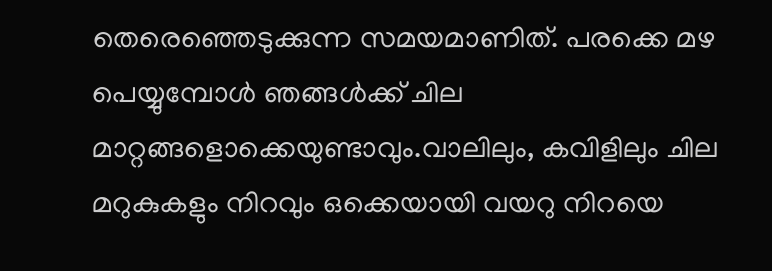തെരെഞ്ഞെടുക്കുന്ന സമയമാണിത്. പരക്കെ മഴ പെയ്യുമ്പോൾ ഞങ്ങൾക്ക് ചില മാറ്റങ്ങളൊക്കെയുണ്ടാവും.വാലിലും, കവിളിലും ചില മറുകുകളും നിറവും ഒക്കെയായി വയറു നിറയെ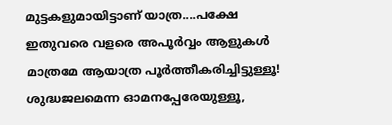മുട്ടകളുമായിട്ടാണ് യാത്ര....പക്ഷേ ഇതുവരെ വളരെ അപൂർവ്വം ആളുകൾ മാത്രമേ ആയാത്ര പൂർത്തീകരിച്ചിട്ടുള്ളൂ! ശുദ്ധജലമെന്ന ഓമനപ്പേരേയുള്ളൂ,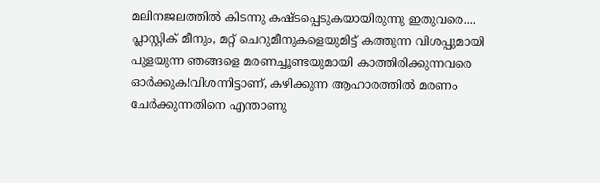മലിനജലത്തിൽ കിടന്നു കഷ്ടപ്പെടുകയായിരുന്നു ഇതുവരെ.... പ്ലാസ്റ്റിക് മീനും, മറ്റ് ചെറുമീനുകളെയുമിട്ട് കത്തുന്ന വിശപ്പുമായി പുളയുന്ന ഞങ്ങളെ മരണച്ചൂണ്ടയുമായി കാത്തിരിക്കുന്നവരെ ഓർക്കുക!വിശന്നിട്ടാണ്, കഴിക്കുന്ന ആഹാരത്തിൽ മരണം ചേർക്കുന്നതിനെ എന്താണു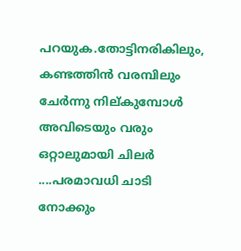പറയുക.തോട്ടിനരികിലും, കണ്ടത്തിൻ വരമ്പിലും ചേർന്നു നില്കുമ്പോൾ അവിടെയും വരും ഒറ്റാലുമായി ചിലർ ....പരമാവധി ചാടി നോക്കും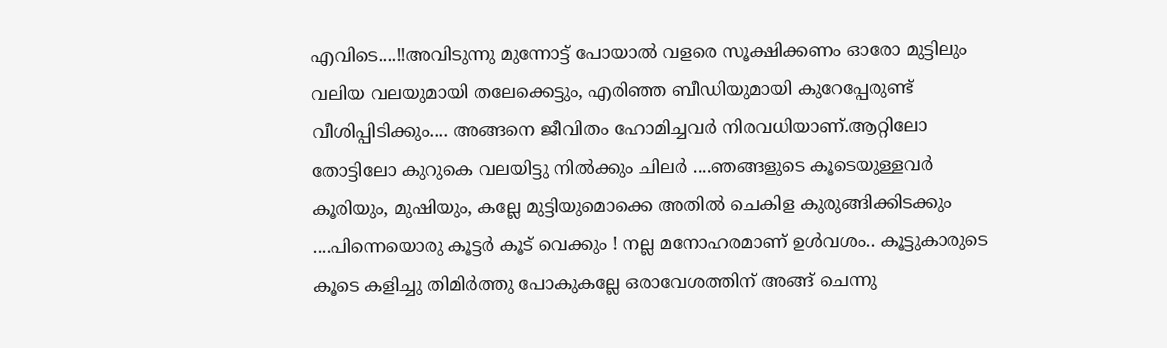എവിടെ....!!അവിടുന്നു മുന്നോട്ട് പോയാൽ വളരെ സൂക്ഷിക്കണം ഓരോ മുട്ടിലും വലിയ വലയുമായി തലേക്കെട്ടും, എരിഞ്ഞ ബീഡിയുമായി കുറേപ്പേരുണ്ട് വീശിപ്പിടിക്കും.... അങ്ങനെ ജീവിതം ഹോമിച്ചവർ നിരവധിയാണ്.ആറ്റിലോ തോട്ടിലോ കുറുകെ വലയിട്ടു നിൽക്കും ചിലർ ....ഞങ്ങളുടെ കൂടെയുള്ളവർ കൂരിയും, മുഷിയും, കല്ലേ മുട്ടിയുമൊക്കെ അതിൽ ചെകിള കുരുങ്ങിക്കിടക്കും ....പിന്നെയൊരു കൂട്ടർ കൂട് വെക്കും ! നല്ല മനോഹരമാണ് ഉൾവശം.. കൂട്ടുകാരുടെ കൂടെ കളിച്ചു തിമിർത്തു പോകുകല്ലേ ഒരാവേശത്തിന് അങ്ങ് ചെന്നു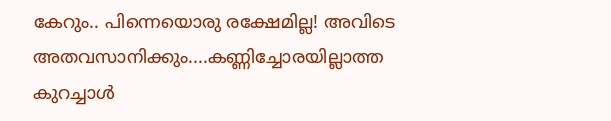കേറും.. പിന്നെയൊരു രക്ഷേമില്ല! അവിടെ അതവസാനിക്കും....കണ്ണിച്ചോരയില്ലാത്ത കുറച്ചാൾ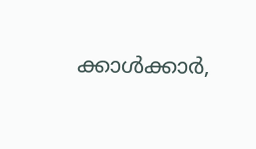ക്കാൾക്കാർ,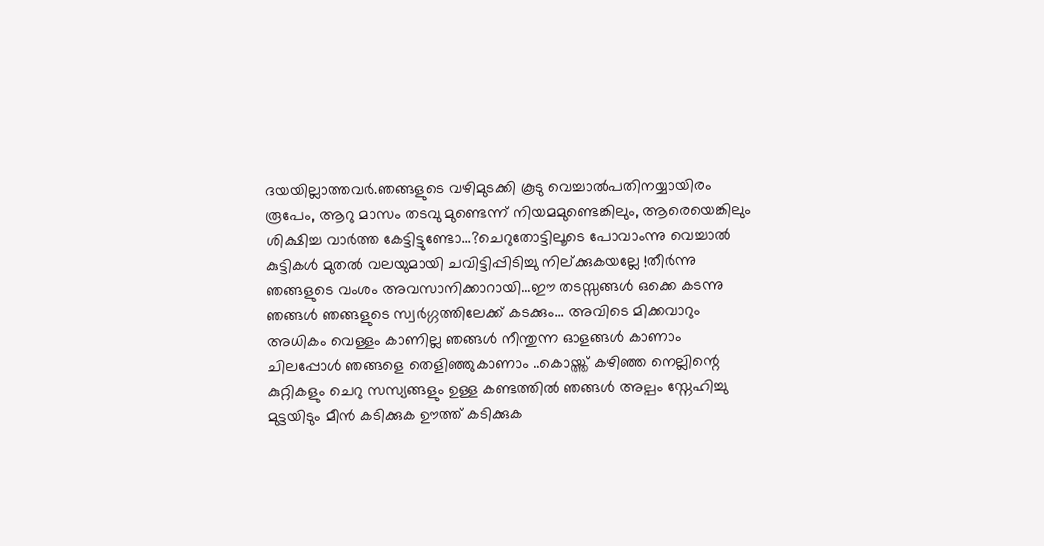ദയയില്ലാത്തവർ.ഞങ്ങളുടെ വഴിമുടക്കി കൂടു വെച്ചാൽപതിനയ്യായിരം രൂപേം, ആറു മാസം തടവു മുണ്ടെന്ന് നിയമമുണ്ടെങ്കിലും, ആരെയെങ്കിലും ശിക്ഷിച്ച വാർത്ത കേട്ടിട്ടുണ്ടോ...?ചെറുതോട്ടിലൂടെ പോവാംന്നു വെച്ചാൽ കുട്ടികൾ മുതൽ വലയുമായി ചവിട്ടിപ്പിടിച്ചു നില്ക്കുകയല്ലേ !തീർന്നു ഞങ്ങളുടെ വംശം അവസാനിക്കാറായി...ഈ തടസ്സങ്ങൾ ഒക്കെ കടന്നു ഞങ്ങൾ ഞങ്ങളുടെ സ്വർഗ്ഗത്തിലേക്ക് കടക്കും... അവിടെ മിക്കവാറും അധികം വെള്ളം കാണില്ല ഞങ്ങൾ നീന്തുന്ന ഓളങ്ങൾ കാണാം ചിലപ്പോൾ ഞങ്ങളെ തെളിഞ്ഞുകാണാം ..കൊയ്ത്ത് കഴിഞ്ഞ നെല്ലിന്റെ കുറ്റികളും ചെറു സസ്യങ്ങളും ഉള്ള കണ്ടത്തിൽ ഞങ്ങൾ അല്പം സ്നേഹിച്ചു മുട്ടയിടും മീൻ കടിക്കുക ഊത്ത് കടിക്കുക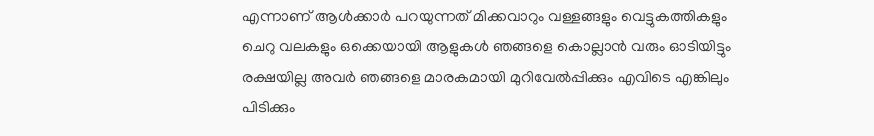എന്നാണ് ആൾക്കാർ പറയുന്നത് മിക്കവാറും വള്ളങ്ങളും വെട്ടുകത്തികളും ചെറു വലകളും ഒക്കെയായി ആളുകൾ ഞങ്ങളെ കൊല്ലാൻ വരും ഓടിയിട്ടും രക്ഷയില്ല അവർ ഞങ്ങളെ മാരകമായി മുറിവേൽപ്പിക്കും എവിടെ എങ്കിലും പിടിക്കും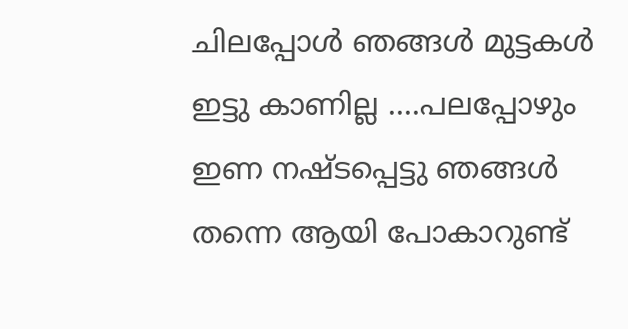ചിലപ്പോൾ ഞങ്ങൾ മുട്ടകൾ ഇട്ടു കാണില്ല ....പലപ്പോഴും ഇണ നഷ്ടപ്പെട്ടു ഞങ്ങൾ തന്നെ ആയി പോകാറുണ്ട്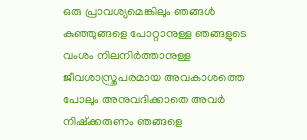ഒരു പ്രാവശ്യമെങ്കിലും ഞങ്ങൾ കുഞ്ഞുങ്ങളെ പോറ്റാനുള്ള ഞങ്ങളുടെ വംശം നിലനിർത്താനുള്ള ജീവശാസ്ത്രപരമായ അവകാശത്തെ പോലും അനുവദിക്കാതെ അവർ നിഷ്ക്കരുണം ഞങ്ങളെ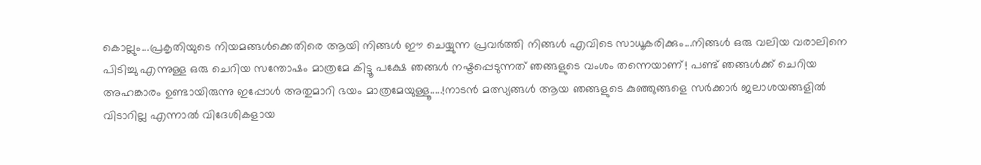കൊല്ലും...പ്രകൃതിയുടെ നിയമങ്ങൾക്കെതിരെ ആയി നിങ്ങൾ ഈ ചെയ്യുന്ന പ്രവർത്തി നിങ്ങൾ എവിടെ സാധൂകരിക്കും...നിങ്ങൾ ഒരു വലിയ വരാലിനെ പിടിച്ചു എന്നുള്ള ഒരു ചെറിയ സന്തോഷം മാത്രമേ കിട്ടൂ പക്ഷേ ഞങ്ങൾ നഷ്ടപ്പെടുന്നത് ഞങ്ങളുടെ വംശം തന്നെയാണ്! പണ്ട് ഞങ്ങൾക്ക് ചെറിയ അഹങ്കാരം ഉണ്ടായിരുന്നു ഇപ്പോൾ അതുമാറി ഭയം മാത്രമേയുള്ളൂ.....!നാടൻ മത്സ്യങ്ങൾ ആയ ഞങ്ങളുടെ കുഞ്ഞുങ്ങളെ സർക്കാർ ജലാശയങ്ങളിൽ വിടാറില്ല എന്നാൽ വിദേശികളായ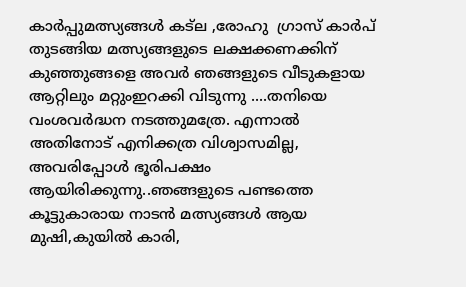കാർപ്പുമത്സ്യങ്ങൾ കട്ല ,രോഹു  ഗ്രാസ് കാർപ് തുടങ്ങിയ മത്സ്യങ്ങളുടെ ലക്ഷക്കണക്കിന് കുഞ്ഞുങ്ങളെ അവർ ഞങ്ങളുടെ വീടുകളായ ആറ്റിലും മറ്റുംഇറക്കി വിടുന്നു ....തനിയെ വംശവർദ്ധന നടത്തുമത്രേ. എന്നാൽ അതിനോട് എനിക്കത്ര വിശ്വാസമില്ല, അവരിപ്പോൾ ഭൂരിപക്ഷം ആയിരിക്കുന്നു..ഞങ്ങളുടെ പണ്ടത്തെ കൂട്ടുകാരായ നാടൻ മത്സ്യങ്ങൾ ആയ  മുഷി,കുയിൽ കാരി,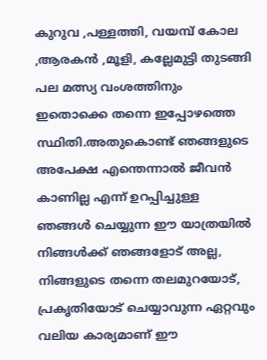കുറുവ ,പള്ളത്തി, വയമ്പ് കോല ,ആരകൻ ,മൂളി, കല്ലേമുട്ടി തുടങ്ങി പല മത്സ്യ വംശത്തിനും ഇതൊക്കെ തന്നെ ഇപ്പോഴത്തെ സ്ഥിതി.അതുകൊണ്ട് ഞങ്ങളുടെ അപേക്ഷ എന്തെന്നാൽ ജീവൻ കാണില്ല എന്ന് ഉറപ്പിച്ചുള്ള ഞങ്ങൾ ചെയ്യുന്ന ഈ യാത്രയിൽ നിങ്ങൾക്ക് ഞങ്ങളോട് അല്ല, നിങ്ങളുടെ തന്നെ തലമുറയോട്, പ്രകൃതിയോട് ചെയ്യാവുന്ന ഏറ്റവും വലിയ കാര്യമാണ് ഈ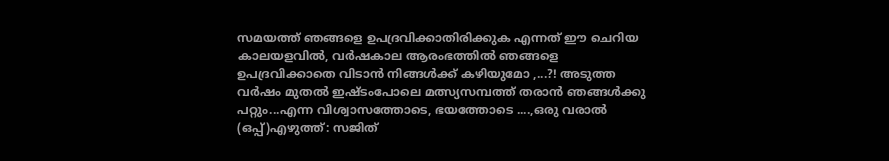സമയത്ത് ഞങ്ങളെ ഉപദ്രവിക്കാതിരിക്കുക എന്നത് ഈ ചെറിയ കാലയളവിൽ, വർഷകാല ആരംഭത്തിൽ ഞങ്ങളെ ഉപദ്രവിക്കാതെ വിടാൻ നിങ്ങൾക്ക് കഴിയുമോ ,...?! അടുത്ത വർഷം മുതൽ ഇഷ്ടംപോലെ മത്സ്യസമ്പത്ത് തരാൻ ഞങ്ങൾക്കു പറ്റും...എന്ന വിശ്വാസത്തോടെ, ഭയത്തോടെ ....,ഒരു വരാൽ (ഒപ്പ്)എഴുത്ത്: സജിത്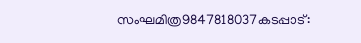സംഘമിത്ര9847818037കടപ്പാട്: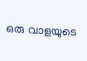ഒരു വാളയുടെ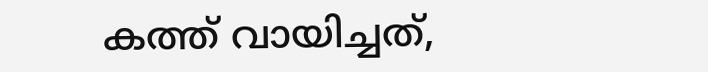കത്ത് വായിച്ചത്,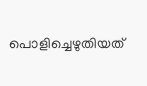പൊളിച്ചെഴുതിയത്